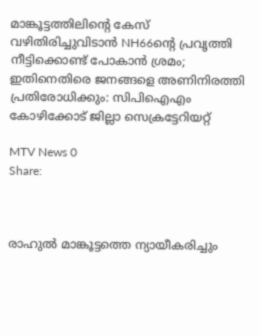മാങ്കൂട്ടത്തിലിന്റെ കേസ് വഴിതിരിച്ചുവിടാന്‍ NH66ന്റെ പ്രവൃത്തി നീട്ടിക്കൊണ്ട് പോകാന്‍ ശ്രമം; ഇതിനെതിരെ ജനങ്ങളെ അണിനിരത്തി പ്രതിരോധിക്കും: സിപിഐഎം കോഴിക്കോട് ജില്ലാ സെക്രട്ടേറിയറ്റ്

MTV News 0
Share:



രാഹുല്‍ മാങ്കൂട്ടത്തെ ന്യായീകരിച്ചും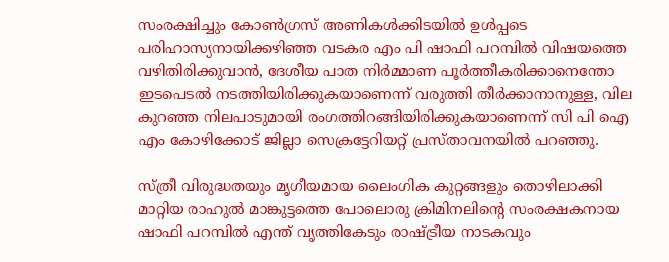സംരക്ഷിച്ചും കോണ്‍ഗ്രസ് അണികള്‍ക്കിടയില്‍ ഉള്‍പ്പടെ പരിഹാസ്യനായിക്കഴിഞ്ഞ വടകര എം പി ഷാഫി പറമ്പില്‍ വിഷയത്തെ വഴിതിരിക്കുവാന്‍, ദേശീയ പാത നിര്‍മ്മാണ പൂര്‍ത്തീകരിക്കാനെന്തോ ഇടപെടല്‍ നടത്തിയിരിക്കുകയാണെന്ന് വരുത്തി തീര്‍ക്കാനാനുള്ള, വില കുറഞ്ഞ നിലപാടുമായി രംഗത്തിറങ്ങിയിരിക്കുകയാണെന്ന് സി പി ഐ എം കോഴിക്കോട് ജില്ലാ സെക്രട്ടേറിയറ്റ് പ്രസ്താവനയില്‍ പറഞ്ഞു.

സ്ത്രീ വിരുദ്ധതയും മൃഗീയമായ ലൈംഗിക കുറ്റങ്ങളും തൊഴിലാക്കി മാറ്റിയ രാഹുല്‍ മാങ്കുട്ടത്തെ പോലൊരു ക്രിമിനലിന്റെ സംരക്ഷകനായ ഷാഫി പറമ്പില്‍ എന്ത് വൃത്തികേടും രാഷ്ട്രീയ നാടകവും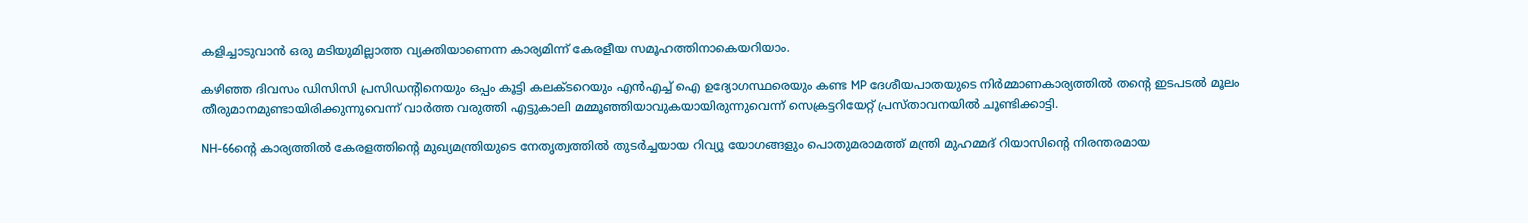കളിച്ചാടുവാന്‍ ഒരു മടിയുമില്ലാത്ത വ്യക്തിയാണെന്ന കാര്യമിന്ന് കേരളീയ സമൂഹത്തിനാകെയറിയാം.

കഴിഞ്ഞ ദിവസം ഡിസിസി പ്രസിഡന്റിനെയും ഒപ്പം കൂട്ടി കലക്ടറെയും എന്‍എച്ച് ഐ ഉദ്യോഗസ്ഥരെയും കണ്ട MP ദേശീയപാതയുടെ നിര്‍മ്മാണകാര്യത്തില്‍ തന്റെ ഇടപടല്‍ മൂലം തീരുമാനമുണ്ടായിരിക്കുന്നുവെന്ന് വാര്‍ത്ത വരുത്തി എട്ടുകാലി മമ്മൂഞ്ഞിയാവുകയായിരുന്നുവെന്ന് സെക്രട്ടറിയേറ്റ് പ്രസ്താവനയില്‍ ചൂണ്ടിക്കാട്ടി.

NH-66ന്റെ കാര്യത്തില്‍ കേരളത്തിന്റെ മുഖ്യമന്ത്രിയുടെ നേതൃത്വത്തില്‍ തുടര്‍ച്ചയായ റിവ്യൂ യോഗങ്ങളും പൊതുമരാമത്ത് മന്ത്രി മുഹമ്മദ് റിയാസിന്റെ നിരന്തരമായ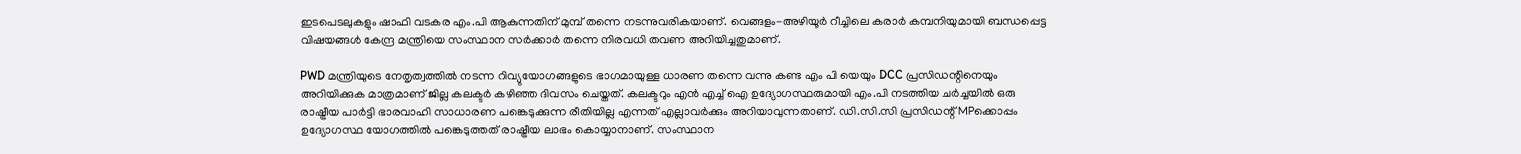ഇടപെടലുകളും ഷാഫി വടകര എം.പി ആകുന്നതിന് മുമ്പ് തന്നെ നടന്നുവരികയാണ്. വെങ്ങളം-അഴിയൂര്‍ റീച്ചിലെ കരാര്‍ കമ്പനിയുമായി ബന്ധപ്പെട്ട വിഷയങ്ങള്‍ കേന്ദ്ര മന്ത്രിയെ സംസ്ഥാന സര്‍ക്കാര്‍ തന്നെ നിരവധി തവണ അറിയിച്ചതുമാണ്.

PWD മന്ത്രിയുടെ നേതൃത്വത്തില്‍ നടന്ന റിവ്യുയോഗങ്ങളുടെ ഭാഗമായുള്ള ധാരണ തന്നെ വന്നു കണ്ട എം പി യെയും DCC പ്രസിഡന്റിനെയും അറിയിക്കുക മാത്രമാണ് ജില്ല കലക്ടര്‍ കഴിഞ്ഞ ദിവസം ചെയ്തത്. കലക്ടറും എന്‍ എച്ച് ഐ ഉദ്യോഗസ്ഥരുമായി എം.പി നടത്തിയ ചര്‍ച്ചയില്‍ ഒരു രാഷ്ട്രീയ പാര്‍ട്ടി ഭാരവാഹി സാധാരണ പങ്കെടുക്കുന്ന രീതിയില്ല എന്നത് എല്ലാവര്‍ക്കും അറിയാവുന്നതാണ്. ഡി.സി.സി പ്രസിഡന്റ് MPക്കൊപ്പം ഉദ്യോഗസ്ഥ യോഗത്തില്‍ പങ്കെടുത്തത് രാഷ്ട്രീയ ലാഭം കൊയ്യാനാണ്. സംസ്ഥാന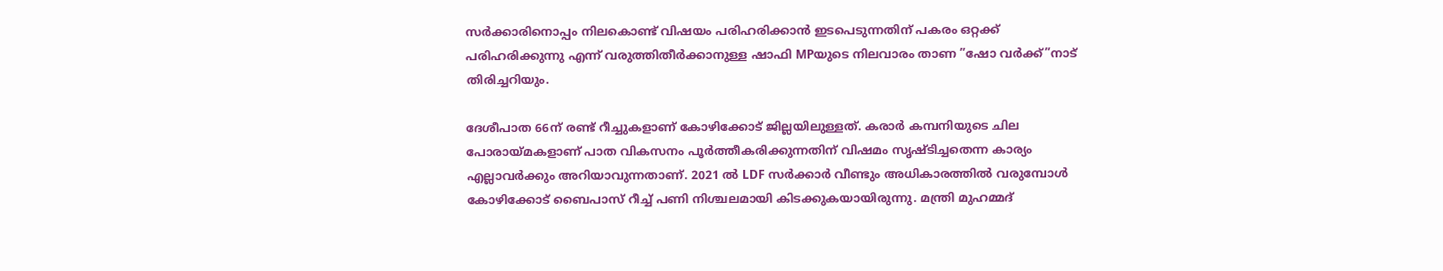സര്‍ക്കാരിനൊപ്പം നിലകൊണ്ട് വിഷയം പരിഹരിക്കാന്‍ ഇടപെടുന്നതിന് പകരം ഒറ്റക്ക് പരിഹരിക്കുന്നു എന്ന് വരുത്തിതീര്‍ക്കാനുള്ള ഷാഫി MPയുടെ നിലവാരം താണ ”ഷോ വര്‍ക്ക്”നാട് തിരിച്ചറിയും.

ദേശീപാത 66ന് രണ്ട് റീച്ചുകളാണ് കോഴിക്കോട് ജില്ലയിലുള്ളത്. കരാര്‍ കമ്പനിയുടെ ചില പോരായ്മകളാണ് പാത വികസനം പൂര്‍ത്തീകരിക്കുന്നതിന് വിഷമം സൃഷ്ടിച്ചതെന്ന കാര്യം എല്ലാവര്‍ക്കും അറിയാവുന്നതാണ്. 2021 ല്‍ LDF സര്‍ക്കാര്‍ വീണ്ടും അധികാരത്തില്‍ വരുമ്പോള്‍ കോഴിക്കോട് ബൈപാസ് റീച്ച് പണി നിശ്ചലമായി കിടക്കുകയായിരുന്നു. മന്ത്രി മുഹമ്മദ്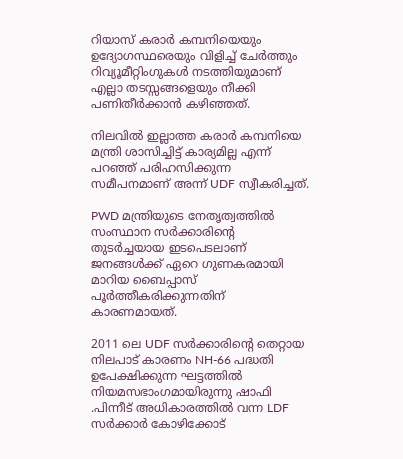റിയാസ് കരാര്‍ കമ്പനിയെയും ഉദ്യോഗസ്ഥരെയും വിളിച്ച് ചേര്‍ത്തും റിവ്യൂമീറ്റിംഗുകള്‍ നടത്തിയുമാണ് എല്ലാ തടസ്സങ്ങളെയും നീക്കി പണിതീര്‍ക്കാന്‍ കഴിഞ്ഞത്.

നിലവില്‍ ഇല്ലാത്ത കരാര്‍ കമ്പനിയെ മന്ത്രി ശാസിച്ചിട്ട് കാര്യമില്ല എന്ന് പറഞ്ഞ് പരിഹസിക്കുന്ന സമീപനമാണ് അന്ന് UDF സ്വീകരിച്ചത്.

PWD മന്ത്രിയുടെ നേതൃത്വത്തില്‍ സംസ്ഥാന സര്‍ക്കാരിന്റെ തുടര്‍ച്ചയായ ഇടപെടലാണ് ജനങ്ങള്‍ക്ക് ഏറെ ഗുണകരമായി മാറിയ ബൈപ്പാസ് പൂര്‍ത്തീകരിക്കുന്നതിന് കാരണമായത്.

2011 ലെ UDF സര്‍ക്കാരിന്റെ തെറ്റായ നിലപാട് കാരണം NH-66 പദ്ധതി ഉപേക്ഷിക്കുന്ന ഘട്ടത്തില്‍ നിയമസഭാംഗമായിരുന്നു ഷാഫി .പിന്നീട് അധികാരത്തില്‍ വന്ന LDF സര്‍ക്കാര്‍ കോഴിക്കോട്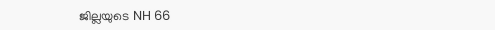ജില്ലയുടെ NH 66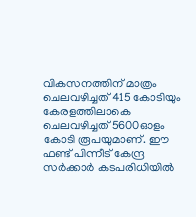വികസനത്തിന് മാത്രം ചെലവഴിച്ചത് 415 കോടിയും കേരളത്തിലാകെ ചെലവഴിച്ചത് 5600ഓളം കോടി രൂപയുമാണ്. ഈ ഫണ്ട് പിന്നീട് കേന്ദ്ര സര്‍ക്കാര്‍ കടപരിധിയില്‍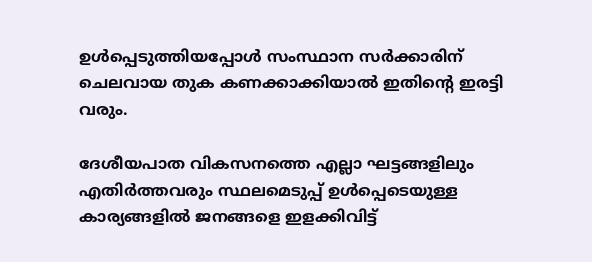ഉള്‍പ്പെടുത്തിയപ്പോള്‍ സംസ്ഥാന സര്‍ക്കാരിന് ചെലവായ തുക കണക്കാക്കിയാല്‍ ഇതിന്റെ ഇരട്ടി വരും.

ദേശീയപാത വികസനത്തെ എല്ലാ ഘട്ടങ്ങളിലും എതിര്‍ത്തവരും സ്ഥലമെടുപ്പ് ഉള്‍പ്പെടെയുള്ള കാര്യങ്ങളില്‍ ജനങ്ങളെ ഇളക്കിവിട്ട്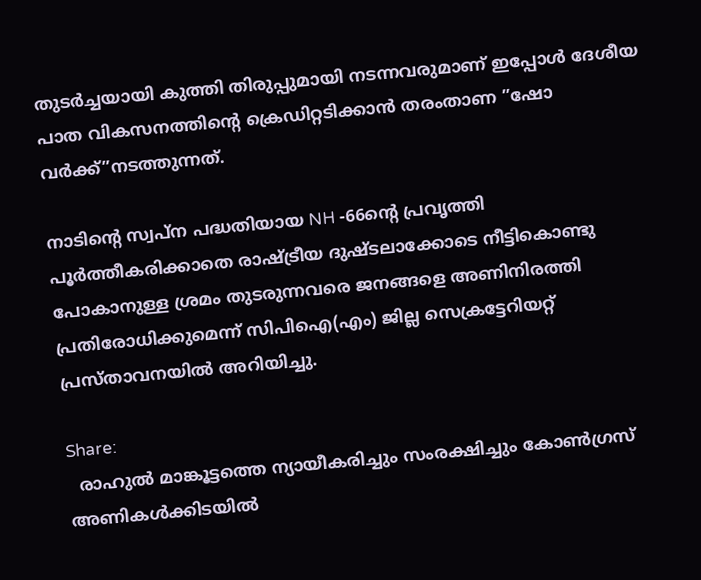തുടര്‍ച്ചയായി കുത്തി തിരുപ്പുമായി നടന്നവരുമാണ് ഇപ്പോള്‍ ദേശീയ പാത വികസനത്തിന്റെ ക്രെഡിറ്റടിക്കാന്‍ തരംതാണ ”ഷോ വര്‍ക്ക്”നടത്തുന്നത്.

നാടിന്റെ സ്വപ്ന പദ്ധതിയായ NH -66ന്റെ പ്രവൃത്തി പൂര്‍ത്തീകരിക്കാതെ രാഷ്ട്രീയ ദുഷ്ടലാക്കോടെ നീട്ടികൊണ്ടു പോകാനുള്ള ശ്രമം തുടരുന്നവരെ ജനങ്ങളെ അണിനിരത്തി പ്രതിരോധിക്കുമെന്ന് സിപിഐ(എം) ജില്ല സെക്രട്ടേറിയറ്റ് പ്രസ്താവനയില്‍ അറിയിച്ചു.

Share:
  രാഹുല്‍ മാങ്കൂട്ടത്തെ ന്യായീകരിച്ചും സംരക്ഷിച്ചും കോണ്‍ഗ്രസ് അണികള്‍ക്കിടയില്‍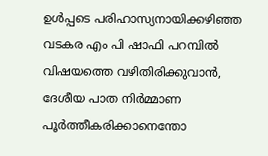ഉള്‍പ്പടെ പരിഹാസ്യനായിക്കഴിഞ്ഞ വടകര എം പി ഷാഫി പറമ്പില്‍ വിഷയത്തെ വഴിതിരിക്കുവാന്‍, ദേശീയ പാത നിര്‍മ്മാണ പൂര്‍ത്തീകരിക്കാനെന്തോ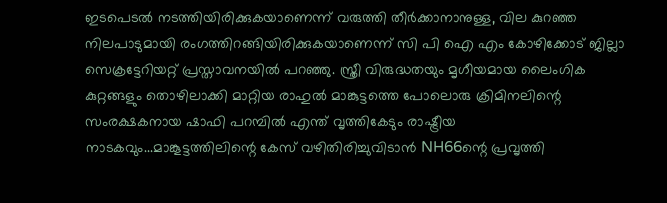ഇടപെടല്‍ നടത്തിയിരിക്കുകയാണെന്ന് വരുത്തി തീര്‍ക്കാനാനുള്ള, വില കുറഞ്ഞ നിലപാടുമായി രംഗത്തിറങ്ങിയിരിക്കുകയാണെന്ന് സി പി ഐ എം കോഴിക്കോട് ജില്ലാ സെക്രട്ടേറിയറ്റ് പ്രസ്താവനയില്‍ പറഞ്ഞു. സ്ത്രീ വിരുദ്ധതയും മൃഗീയമായ ലൈംഗിക കുറ്റങ്ങളും തൊഴിലാക്കി മാറ്റിയ രാഹുല്‍ മാങ്കുട്ടത്തെ പോലൊരു ക്രിമിനലിന്റെ സംരക്ഷകനായ ഷാഫി പറമ്പില്‍ എന്ത് വൃത്തികേടും രാഷ്ട്രീയ നാടകവും...മാങ്കൂട്ടത്തിലിന്റെ കേസ് വഴിതിരിച്ചുവിടാന്‍ NH66ന്റെ പ്രവൃത്തി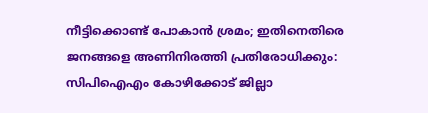നീട്ടിക്കൊണ്ട് പോകാന്‍ ശ്രമം; ഇതിനെതിരെ ജനങ്ങളെ അണിനിരത്തി പ്രതിരോധിക്കും: സിപിഐഎം കോഴിക്കോട് ജില്ലാ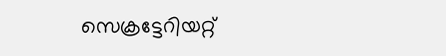സെക്രട്ടേറിയറ്റ്